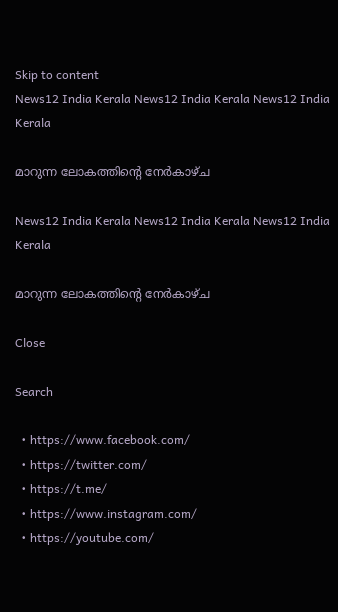Skip to content
News12 India Kerala News12 India Kerala News12 India Kerala

മാറുന്ന ലോകത്തിൻ്റെ നേർകാഴ്ച

News12 India Kerala News12 India Kerala News12 India Kerala

മാറുന്ന ലോകത്തിൻ്റെ നേർകാഴ്ച

Close

Search

  • https://www.facebook.com/
  • https://twitter.com/
  • https://t.me/
  • https://www.instagram.com/
  • https://youtube.com/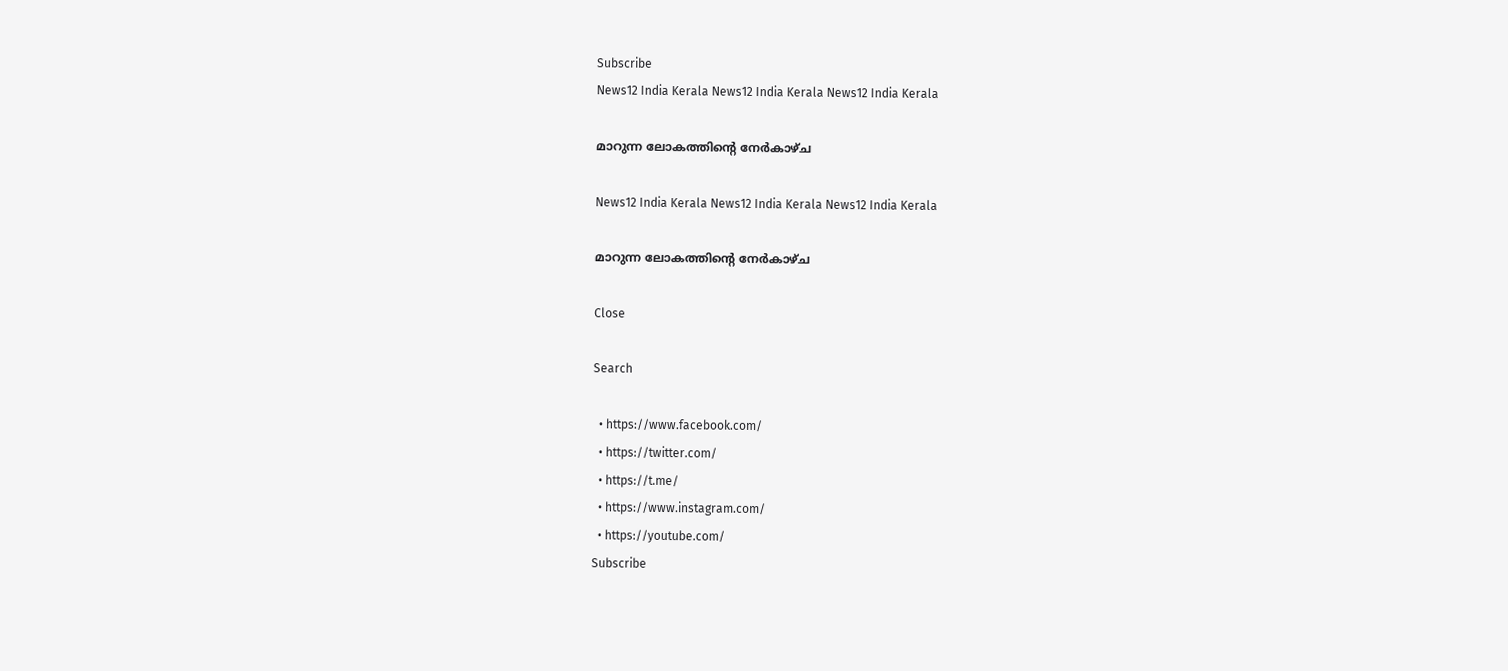Subscribe
News12 India Kerala News12 India Kerala News12 India Kerala

മാറുന്ന ലോകത്തിൻ്റെ നേർകാഴ്ച

News12 India Kerala News12 India Kerala News12 India Kerala

മാറുന്ന ലോകത്തിൻ്റെ നേർകാഴ്ച

Close

Search

  • https://www.facebook.com/
  • https://twitter.com/
  • https://t.me/
  • https://www.instagram.com/
  • https://youtube.com/
Subscribe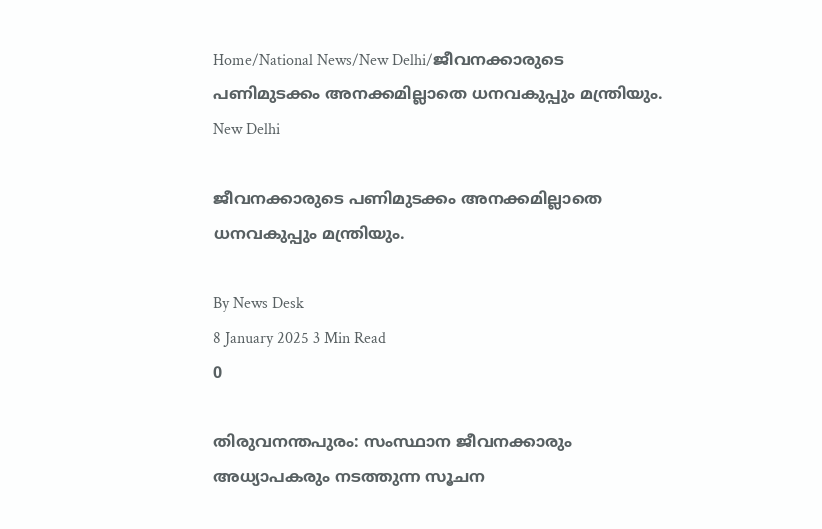Home/National News/New Delhi/ജീവനക്കാരുടെ പണിമുടക്കം അനക്കമില്ലാതെ ധനവകുപ്പും മന്ത്രിയും.
New Delhi

ജീവനക്കാരുടെ പണിമുടക്കം അനക്കമില്ലാതെ ധനവകുപ്പും മന്ത്രിയും.

By News Desk
8 January 2025 3 Min Read
0

തിരുവനന്തപുരം: സംസ്ഥാന ജീവനക്കാരും അധ്യാപകരും നടത്തുന്ന സൂചന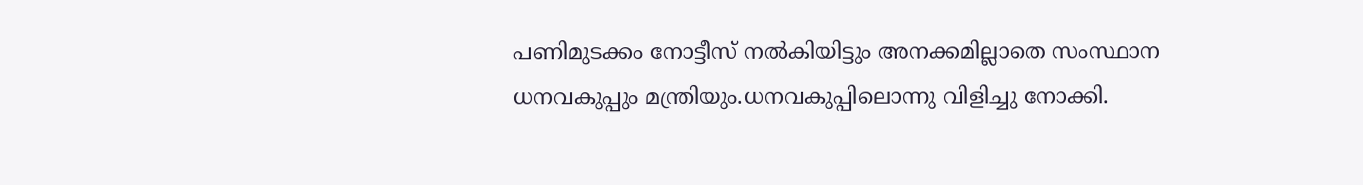പണിമുടക്കം നോട്ടീസ് നൽകിയിട്ടും അനക്കമില്ലാതെ സംസ്ഥാന ധനവകുപ്പും മന്ത്രിയും.ധനവകുപ്പിലൊന്നു വിളിച്ചു നോക്കി.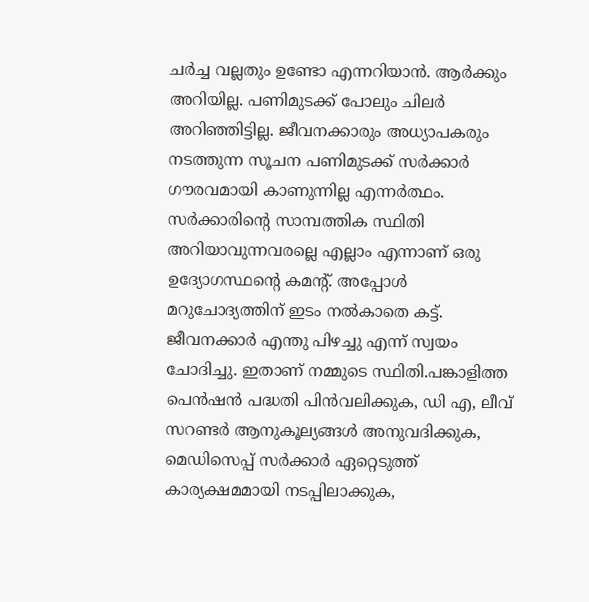ചർച്ച വല്ലതും ഉണ്ടോ എന്നറിയാൻ. ആർക്കും അറിയില്ല. പണിമുടക്ക് പോലും ചിലർ അറിഞ്ഞിട്ടില്ല. ജീവനക്കാരും അധ്യാപകരും നടത്തുന്ന സൂചന പണിമുടക്ക് സർക്കാർ ഗൗരവമായി കാണുന്നില്ല എന്നർത്ഥം. സർക്കാരിൻ്റെ സാമ്പത്തിക സ്ഥിതി അറിയാവുന്നവരല്ലെ എല്ലാം എന്നാണ് ഒരു ഉദ്യോഗസ്ഥൻ്റെ കമൻ്റ്. അപ്പോൾ മറുചോദ്യത്തിന് ഇടം നൽകാതെ കട്ട്. ജീവനക്കാർ എന്തു പിഴച്ചു എന്ന് സ്വയം ചോദിച്ചു. ഇതാണ് നമ്മുടെ സ്ഥിതി.പങ്കാളിത്ത പെൻഷൻ പദ്ധതി പിൻവലിക്കുക, ഡി എ, ലീവ് സറണ്ടർ ആനുകൂല്യങ്ങൾ അനുവദിക്കുക, മെഡിസെപ്പ് സർക്കാർ ഏറ്റെടുത്ത് കാര്യക്ഷമമായി നടപ്പിലാക്കുക,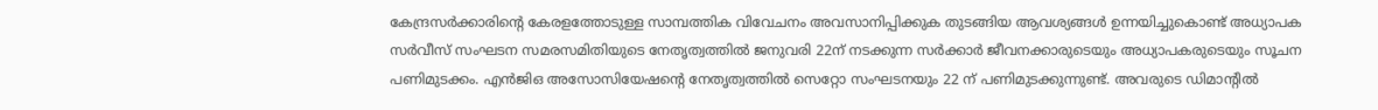കേന്ദ്രസർക്കാരിന്റെ കേരളത്തോടുള്ള സാമ്പത്തിക വിവേചനം അവസാനിപ്പിക്കുക തുടങ്ങിയ ആവശ്യങ്ങൾ ഉന്നയിച്ചുകൊണ്ട് അധ്യാപക സർവീസ് സംഘടന സമരസമിതിയുടെ നേതൃത്വത്തിൽ ജനുവരി 22ന് നടക്കുന്ന സർക്കാർ ജീവനക്കാരുടെയും അധ്യാപകരുടെയും സൂചന പണിമുടക്കം. എൻജിഒ അസോസിയേഷൻ്റെ നേതൃത്വത്തിൽ സെറ്റോ സംഘടനയും 22 ന് പണിമുടക്കുന്നുണ്ട്. അവരുടെ ഡിമാൻ്റിൽ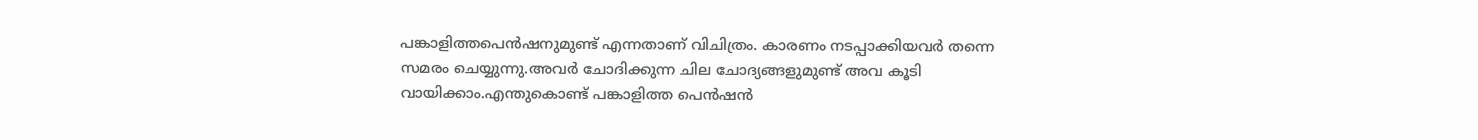പങ്കാളിത്തപെൻഷനുമുണ്ട് എന്നതാണ് വിചിത്രം. കാരണം നടപ്പാക്കിയവർ തന്നെ സമരം ചെയ്യുന്നു.അവർ ചോദിക്കുന്ന ചില ചോദ്യങ്ങളുമുണ്ട് അവ കൂടി വായിക്കാം.എന്തുകൊണ്ട് പങ്കാളിത്ത പെൻഷൻ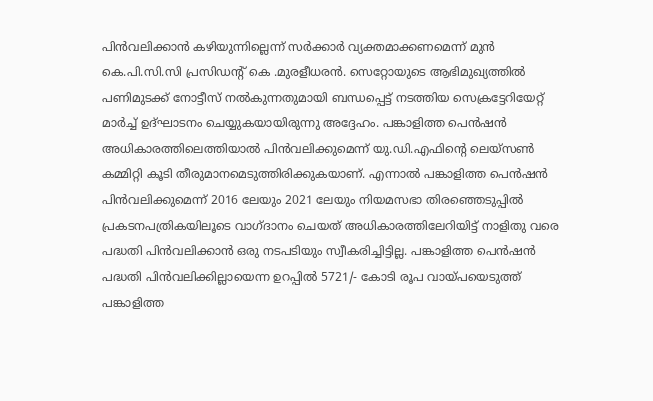പിൻവലിക്കാൻ കഴിയുന്നില്ലെന്ന് സർക്കാർ വ്യക്തമാക്കണമെന്ന് മുൻ കെ.പി.സി.സി പ്രസിഡന്റ് കെ .മുരളീധരൻ. സെറ്റോയുടെ ആഭിമുഖ്യത്തിൽ പണിമുടക്ക് നോട്ടീസ് നൽകുന്നതുമായി ബന്ധപ്പെട്ട് നടത്തിയ സെക്രട്ടേറിയേറ്റ് മാർച്ച് ഉദ്ഘാടനം ചെയ്യുകയായിരുന്നു അദ്ദേഹം. പങ്കാളിത്ത പെൻഷൻ അധികാരത്തിലെത്തിയാൽ പിൻവലിക്കുമെന്ന് യു.ഡി.എഫിന്റെ ലെയ്സൺ കമ്മിറ്റി കൂടി തീരുമാനമെടുത്തിരിക്കുകയാണ്. എന്നാൽ പങ്കാളിത്ത പെന്‍ഷന്‍ പിൻവലിക്കുമെന്ന് 2016 ലേയും 2021 ലേയും നിയമസഭാ തിരഞ്ഞെടുപ്പിൽ പ്രകടനപത്രികയിലൂടെ വാഗ്ദാനം ചെയത് അധികാരത്തിലേറിയിട്ട് നാളിതു വരെ പദ്ധതി പിൻവലിക്കാൻ ഒരു നടപടിയും സ്വീകരിച്ചിട്ടില്ല. പങ്കാളിത്ത പെൻഷൻ പദ്ധതി പിൻവലിക്കില്ലായെന്ന ഉറപ്പിൽ 5721/- കോടി രൂപ വായ്പയെടുത്ത് പങ്കാളിത്ത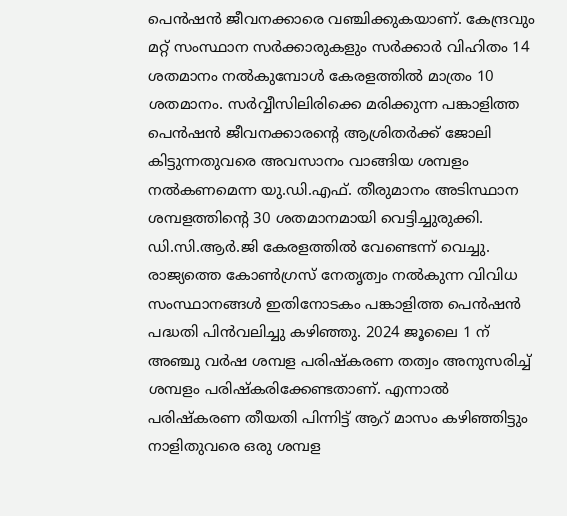പെൻഷൻ ജീവനക്കാരെ വഞ്ചിക്കുകയാണ്. കേന്ദ്രവും മറ്റ് സംസ്ഥാന സര്‍ക്കാരുകളും സര്‍ക്കാര്‍ വിഹിതം 14 ശതമാനം നൽകുമ്പോൾ കേരളത്തില്‍ മാത്രം 10 ശതമാനം. സര്‍വ്വീസിലിരിക്കെ മരിക്കുന്ന പങ്കാളിത്ത പെന്‍ഷന്‍ ജീവനക്കാരന്റെ ആശ്രിതര്‍ക്ക് ജോലി കിട്ടുന്നതുവരെ അവസാനം വാങ്ങിയ ശമ്പളം നല്‍കണമെന്ന യു.ഡി.എഫ്. തീരുമാനം അടിസ്ഥാന ശമ്പളത്തിന്റെ 30 ശതമാനമായി വെട്ടിച്ചുരുക്കി. ഡി.സി.ആര്‍.ജി കേരളത്തില്‍ വേണ്ടെന്ന് വെച്ചു. രാജ്യത്തെ കോണ്‍ഗ്രസ് നേതൃത്വം നല്‍കുന്ന വിവിധ സംസ്ഥാനങ്ങള്‍ ഇതിനോടകം പങ്കാളിത്ത പെൻഷൻ പദ്ധതി പിൻവലിച്ചു കഴിഞ്ഞു. 2024 ജൂലൈ 1 ന് അഞ്ചു വർഷ ശമ്പള പരിഷ്കരണ തത്വം അനുസരിച്ച് ശമ്പളം പരിഷ്കരിക്കേണ്ടതാണ്. എന്നാൽ പരിഷ്കരണ തീയതി പിന്നിട്ട് ആറ് മാസം കഴിഞ്ഞിട്ടും നാളിതുവരെ ഒരു ശമ്പള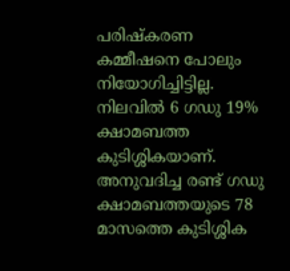പരിഷ്കരണ കമ്മീഷനെ പോലും നിയോഗിച്ചിട്ടില്ല. നിലവിൽ 6 ഗഡു 19% ക്ഷാമബത്ത കുടിശ്ശികയാണ്‌. അനുവദിച്ച രണ്ട് ഗഡു ക്ഷാമബത്തയുടെ 78 മാസത്തെ കുടിശ്ശിക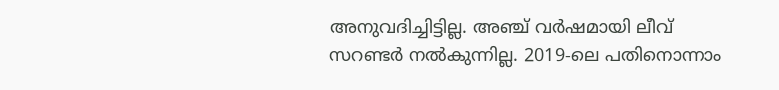അനുവദിച്ചിട്ടില്ല. അഞ്ച് വര്‍ഷമായി ലീവ്‌ സറണ്ടര്‍ നല്‍കുന്നില്ല. 2019-ലെ പതിനൊന്നാം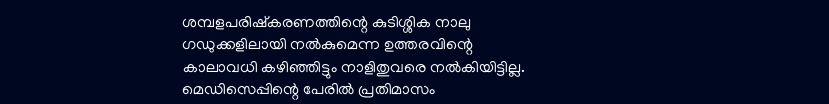ശമ്പളപരിഷ്കരണത്തിന്റെ കുടിശ്ശിക നാലു ഗഡുക്കളിലായി നൽകുമെന്ന ഉത്തരവിന്റെ കാലാവധി കഴിഞ്ഞിട്ടും നാളിതുവരെ നൽകിയിട്ടില്ല. മെഡിസെപ്പിന്റെ പേരില്‍ പ്രതിമാസം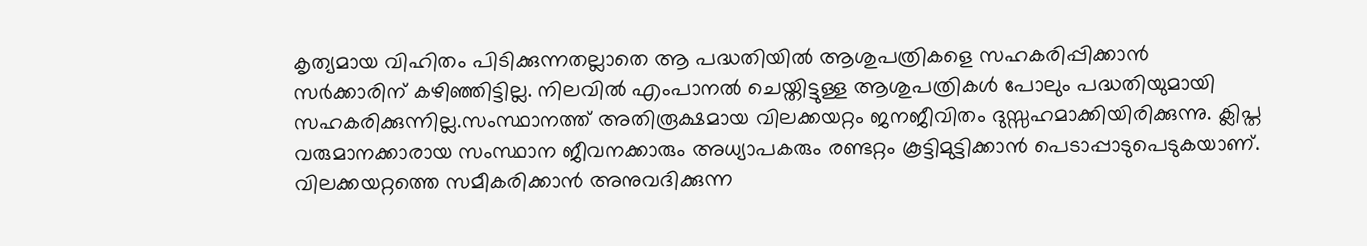കൃത്യമായ വിഹിതം പിടിക്കുന്നതല്ലാതെ ആ പദ്ധതിയില്‍ ആശുപത്രികളെ സഹകരിപ്പിക്കാൻ സർക്കാരിന് കഴിഞ്ഞിട്ടില്ല. നിലവിൽ എംപാനൽ ചെയ്തിട്ടുള്ള ആശുപത്രികൾ പോലും പദ്ധതിയുമായി സഹകരിക്കുന്നില്ല.സംസ്ഥാനത്ത്‌ അതിരൂക്ഷമായ വിലക്കയറ്റം ജനജീവിതം ദുസ്സഹമാക്കിയിരിക്കുന്നു. ക്ലിപ്ത വരുമാനക്കാരായ സംസ്ഥാന ജീവനക്കാരും അധ്യാപകരും രണ്ടറ്റം കൂട്ടിമുട്ടിക്കാൻ പെടാപ്പാടുപെടുകയാണ്. വിലക്കയറ്റത്തെ സമീകരിക്കാന്‍ അനുവദിക്കുന്ന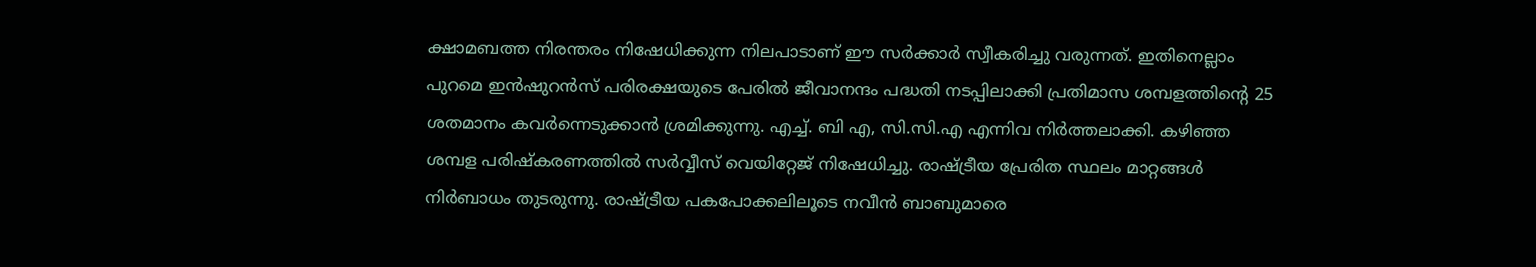ക്ഷാമബത്ത നിരന്തരം നിഷേധിക്കുന്ന നിലപാടാണ് ഈ സർക്കാർ സ്വീകരിച്ചു വരുന്നത്. ഇതിനെല്ലാം പുറമെ ഇൻഷുറൻസ് പരിരക്ഷയുടെ പേരിൽ ജീവാനന്ദം പദ്ധതി നടപ്പിലാക്കി പ്രതിമാസ ശമ്പളത്തിന്റെ 25 ശതമാനം കവർന്നെടുക്കാൻ ശ്രമിക്കുന്നു. എച്ച്. ബി എ, സി.സി.എ എന്നിവ നിർത്തലാക്കി. കഴിഞ്ഞ ശമ്പള പരിഷ്കരണത്തിൽ സർവ്വീസ് വെയിറ്റേജ് നിഷേധിച്ചു. രാഷ്ട്രീയ പ്രേരിത സ്ഥലം മാറ്റങ്ങൾ നിർബാധം തുടരുന്നു. രാഷ്ട്രീയ പകപോക്കലിലൂടെ നവീൻ ബാബുമാരെ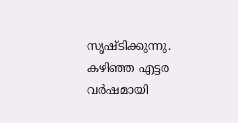സൃഷ്ടിക്കുന്നു. കഴിഞ്ഞ എട്ടര വർഷമായി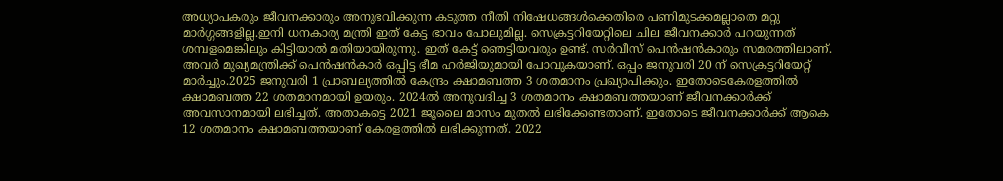അധ്യാപകരും ജീവനക്കാരും അനുഭവിക്കുന്ന കടുത്ത നീതി നിഷേധങ്ങൾക്കെതിരെ പണിമുടക്കമല്ലാതെ മറ്റു മാർഗ്ഗങ്ങളില്ല.ഇനി ധനകാര്യ മന്ത്രി ഇത് കേട്ട ഭാവം പോലുമില്ല. സെക്രട്ടറിയേറ്റിലെ ചില ജീവനക്കാർ പറയുന്നത് ശമ്പളമെങ്കിലും കിട്ടിയാൽ മതിയായിരുന്നു. ഇത് കേട്ട് ഞെട്ടിയവരും ഉണ്ട്. സർവീസ് പെൻഷൻകാരും സമരത്തിലാണ്. അവർ മുഖ്യമന്ത്രിക്ക് പെൻഷൻകാർ ഒപ്പിട്ട ഭീമ ഹർജിയുമായി പോവുകയാണ്. ഒപ്പം ജനുവരി 20 ന് സെക്രട്ടറിയേറ്റ് മാർച്ചും.2025 ജനുവരി 1 പ്രാബല്യത്തില്‍ കേന്ദ്രം ക്ഷാമബത്ത 3 ശതമാനം പ്രഖ്യാപിക്കും. ഇതോടെകേരളത്തില്‍ ക്ഷാമബത്ത 22 ശതമാനമായി ഉയരും. 2024ല്‍ അനുവദിച്ച 3 ശതമാനം ക്ഷാമബത്തയാണ് ജീവനക്കാര്‍ക്ക് അവസാനമായി ലഭിച്ചത്. അതാകട്ടെ 2021 ജൂലൈ മാസം മുതല്‍ ലഭിക്കേണ്ടതാണ്. ഇതോടെ ജീവനക്കാര്‍ക്ക് ആകെ 12 ശതമാനം ക്ഷാമബത്തയാണ് കേരളത്തില്‍ ലഭിക്കുന്നത്. 2022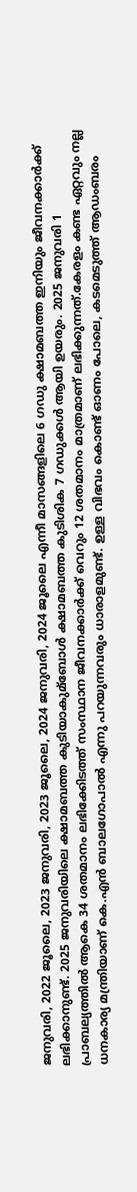ജനുവരി, 2022 ജൂലൈ, 2023 ജനുവരി, 2023 ജൂലൈ, 2024 ജനുവരി, 2024 ജൂലൈ എന്നീ മാസങ്ങളിലെ 6 ഗഡു ക്ഷാമബത്ത ഇനിയും ജീവനക്കാര്‍ക്ക് ലഭിക്കാനുണ്ട്. 2025 ജനുവരിയിലെ ക്ഷാമബത്ത കുടിയാകുമ്ബോള്‍ ക്ഷാമബത്ത കുടിശിക 7 ഗഡുക്കള്‍ ആയി ഉയരും. 2025 ജനുവരി 1 പ്രാബല്യത്തില്‍ ആകെ 34 ശതമാനം ലഭിക്കേിടത്ത് സംസ്ഥാന ജീവനക്കാര്‍ക്ക് വെറും 12 ശതമാനം മാത്രമാണ് ലഭിക്കുന്നത്.കേരളം കണ്ട ഏറ്റവും നല്ല ധനകാര്യ മന്ത്രിയാണ് കെ.എൻ ബാലഗോപാൽ എന്നു പറയുന്നവരും ധാരാളമുണ്ട്. ഉള്ള വിഭവം കൊണ്ട് ഓണം പോലെ, കടമെടുത്ത് ആഡംബരം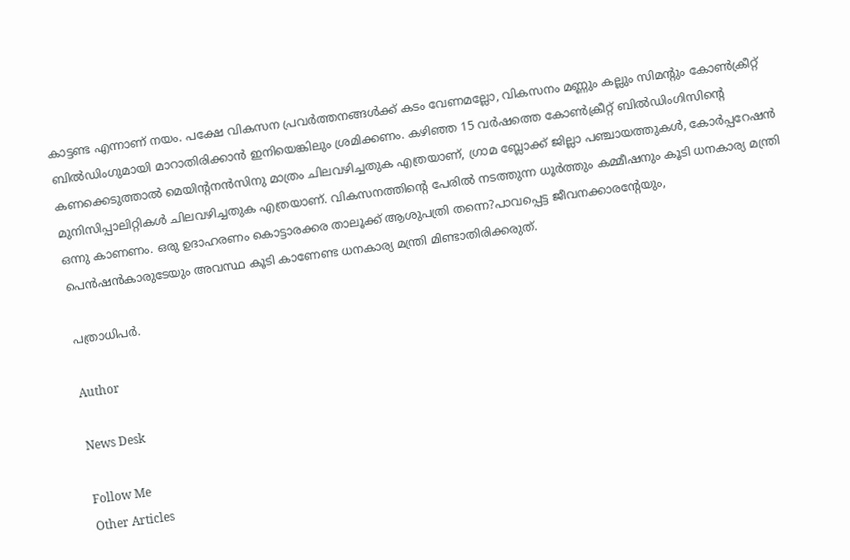കാട്ടണ്ട എന്നാണ് നയം. പക്ഷേ വികസന പ്രവർത്തനങ്ങൾക്ക് കടം വേണമല്ലോ, വികസനം മണ്ണും കല്ലും സിമൻ്റും കോൺക്രീറ്റ് ബിൽഡിംഗുമായി മാറാതിരിക്കാൻ ഇനിയെങ്കിലും ശ്രമിക്കണം. കഴിഞ്ഞ 15 വർഷത്തെ കോൺക്രീറ്റ് ബിൽഡിംഗിസിൻ്റെ കണക്കെടുത്താൽ മെയിൻ്റനൻസിനു മാത്രം ചിലവഴിച്ചതുക എത്രയാണ്, ഗ്രാമ ബ്ലോക്ക് ജില്ലാ പഞ്ചായത്തുകൾ, കോർപ്പറേഷൻ മുനിസിപ്പാലിറ്റികൾ ചിലവഴിച്ചതുക എത്രയാണ്. വികസനത്തിൻ്റെ പേരിൽ നടത്തുന്ന ധൂർത്തും കമ്മീഷനും കൂടി ധനകാര്യ മന്ത്രി ഒന്നു കാണണം. ഒരു ഉദാഹരണം കൊട്ടാരക്കര താലൂക്ക് ആശുപത്രി തന്നെ?പാവപ്പെട്ട ജീവനക്കാരൻ്റേയും, പെൻഷൻകാരുടേയും അവസ്ഥ കൂടി കാണേണ്ട ധനകാര്യ മന്ത്രി മിണ്ടാതിരിക്കരുത്.

പത്രാധിപർ.

Author

News Desk

Follow Me
Other Articles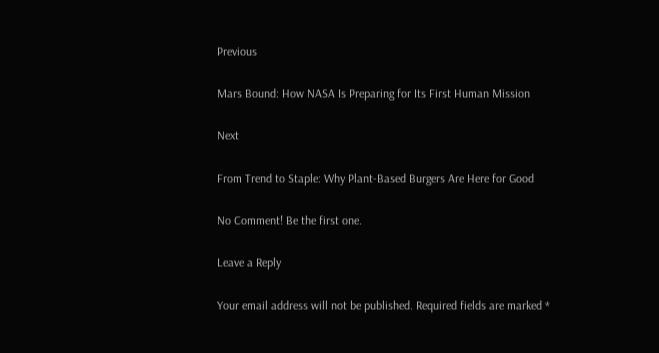Previous

Mars Bound: How NASA Is Preparing for Its First Human Mission

Next

From Trend to Staple: Why Plant-Based Burgers Are Here for Good

No Comment! Be the first one.

Leave a Reply

Your email address will not be published. Required fields are marked *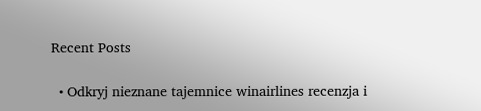Recent Posts

  • Odkryj nieznane tajemnice winairlines recenzja i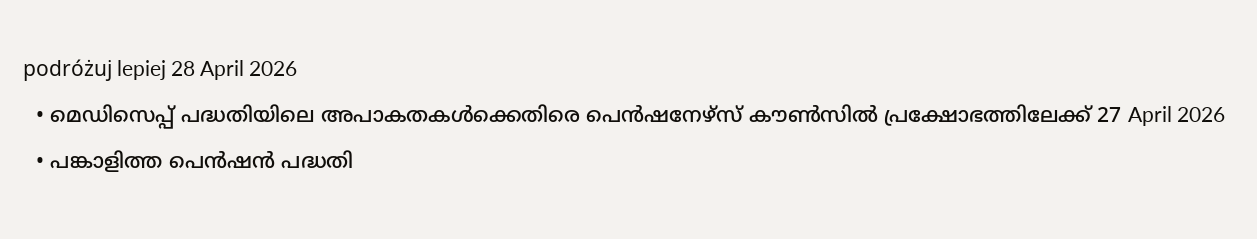podróżuj lepiej 28 April 2026
  • മെഡിസെപ്പ് പദ്ധതിയിലെ അപാകതകൾക്കെതിരെ പെൻഷനേഴ്സ് കൗൺസിൽ പ്രക്ഷോഭത്തിലേക്ക് 27 April 2026
  • പങ്കാളിത്ത പെന്‍ഷന്‍ പദ്ധതി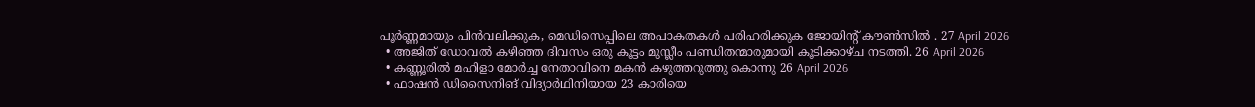പൂര്‍ണ്ണമായും പിന്‍വലിക്കുക, മെഡിസെപ്പിലെ അപാകതകള്‍ പരിഹരിക്കുക ജോയിന്റ് കൗണ്‍സില്‍ . 27 April 2026
  • അജിത് ഡോവൽ കഴിഞ്ഞ ദിവസം ഒരു കൂട്ടം മുസ്ലീം പണ്ഡിതന്മാരുമായി കൂടിക്കാഴ്ച നടത്തി. 26 April 2026
  • കണ്ണൂരിൽ മഹിളാ മോർച്ച നേതാവിനെ മകൻ കഴുത്തറുത്തു കൊന്നു 26 April 2026
  • ഫാഷൻ ഡിസൈനിങ് വിദ്യാർഥിനിയായ 23 കാരിയെ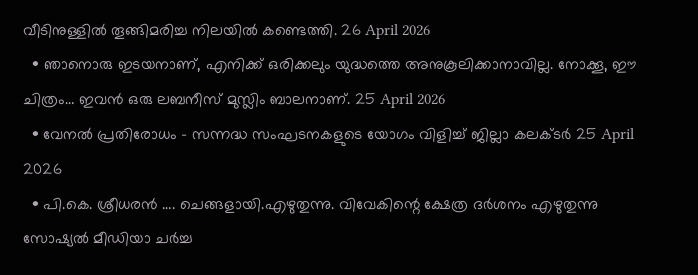വീടിനുള്ളിൽ തൂങ്ങിമരിച്ച നിലയിൽ കണ്ടെത്തി. 26 April 2026
  • ഞാനൊരു ഇടയനാണ്, എനിക്ക് ഒരിക്കലും യുദ്ധത്തെ അനുകൂലിക്കാനാവില്ല. നോക്കൂ, ഈ ചിത്രം… ഇവൻ ഒരു ലബനീസ് മുസ്ലിം ബാലനാണ്. 25 April 2026
  • വേനല്‍ പ്രതിരോധം – സന്നദ്ധ സംഘടനകളുടെ യോഗം വിളിച്ച് ജില്ലാ കലക്ടര്‍ 25 April 2026
  • പി.കെ. ശ്രീധരൻ …. ചെങ്ങളായി.എഴുതുന്നു. വിവേകിന്റെ ക്ഷേത്ര ദർശനം എഴുതുന്നു സോഷ്യൽ മീഡിയാ ചർച്ച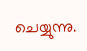ചെയ്യുന്നു.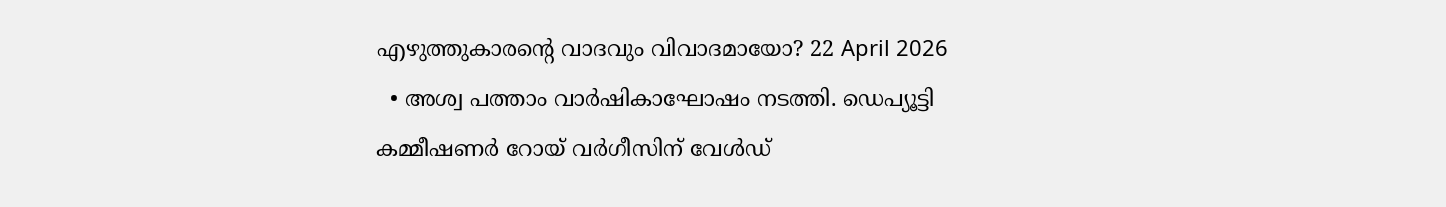എഴുത്തുകാരന്റെ വാദവും വിവാദമായോ? 22 April 2026
  • അശ്വ പത്താം വാർഷികാഘോഷം നടത്തി. ഡെപ്യൂട്ടി കമ്മീഷണർ റോയ് വർഗീസിന് വേൾഡ്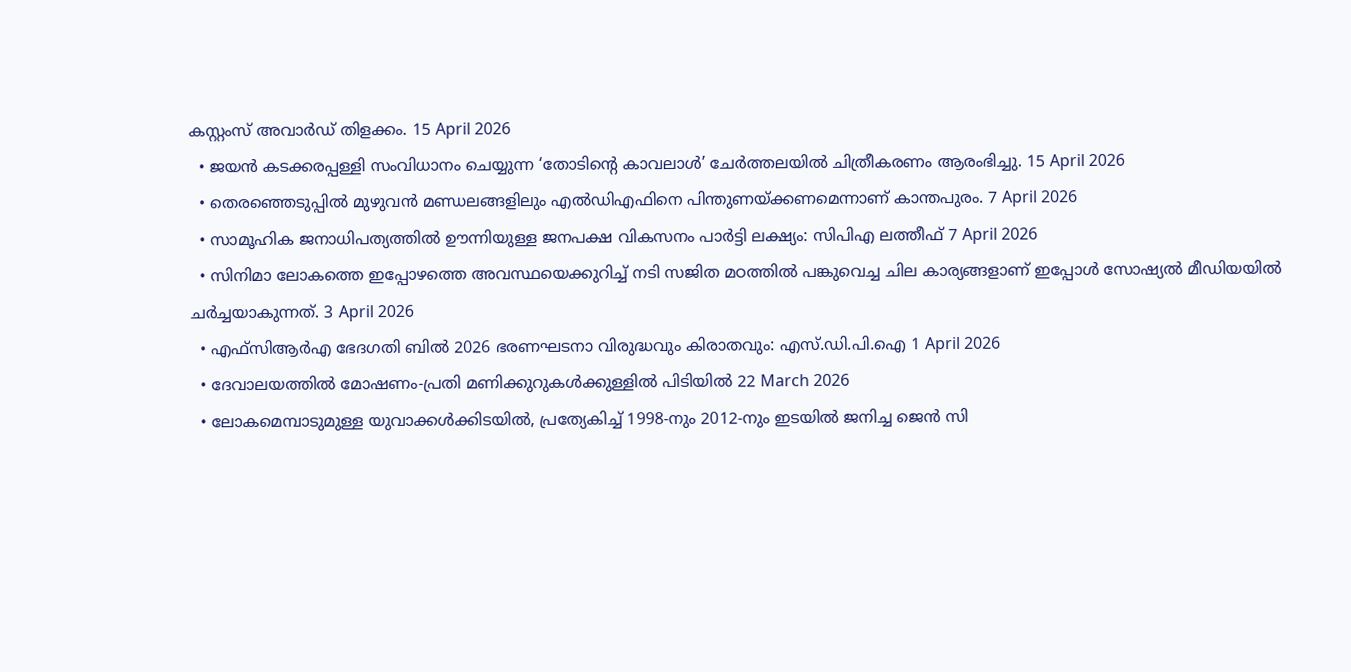കസ്റ്റംസ് അവാർഡ് തിളക്കം. 15 April 2026
  • ജയന്‍ കടക്കരപ്പള്ളി സംവിധാനം ചെയ്യുന്ന ‘തോടിന്‍റെ കാവലാള്‍’ ചേര്‍ത്തലയില്‍ ചിത്രീകരണം ആരംഭിച്ചു. 15 April 2026
  • തെരഞ്ഞെടുപ്പില്‍ മുഴുവന്‍ മണ്ഡലങ്ങളിലും എല്‍ഡിഎഫിനെ പിന്തുണയ്ക്കണമെന്നാണ് കാന്തപുരം. 7 April 2026
  • സാമൂഹിക ജനാധിപത്യത്തില്‍ ഊന്നിയുള്ള ജനപക്ഷ വികസനം പാര്‍ട്ടി ലക്ഷ്യം: സിപിഎ ലത്തീഫ് 7 April 2026
  • സിനിമാ ലോകത്തെ ഇപ്പോഴത്തെ അവസ്ഥയെക്കുറിച്ച് നടി സജിത മഠത്തിൽ പങ്കുവെച്ച ചില കാര്യങ്ങളാണ് ഇപ്പോൾ സോഷ്യൽ മീഡിയയിൽ ചർച്ചയാകുന്നത്. 3 April 2026
  • എഫ്‌സിആര്‍എ ഭേദഗതി ബില്‍ 2026 ഭരണഘടനാ വിരുദ്ധവും കിരാതവും: എസ്.ഡി.പി.ഐ 1 April 2026
  • ദേവാലയത്തില്‍ മോഷണം-പ്രതി മണിക്കുറുകള്‍ക്കുള്ളില്‍ പിടിയില്‍ 22 March 2026
  • ലോകമെമ്പാടുമുള്ള യുവാക്കൾക്കിടയിൽ, പ്രത്യേകിച്ച് 1998-നും 2012-നും ഇടയിൽ ജനിച്ച ജെൻ സി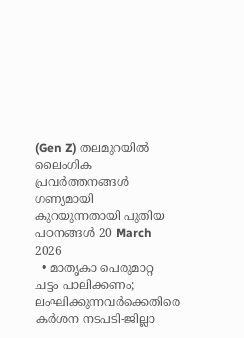(Gen Z) തലമുറയിൽ ലൈംഗിക പ്രവർത്തനങ്ങൾ ഗണ്യമായി കുറയുന്നതായി പുതിയ പഠനങ്ങൾ 20 March 2026
  • മാതൃകാ പെരുമാറ്റ ചട്ടം പാലിക്കണം; ലംഘിക്കുന്നവർക്കെതിരെ കർശന നടപടി-ജില്ലാ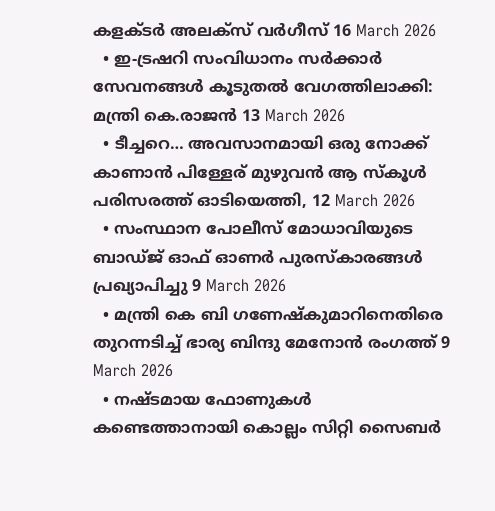കളക്ടര്‍ അലക്സ് വർഗീസ് 16 March 2026
  • ഇ-ട്രഷറി സംവിധാനം സർക്കാർ സേവനങ്ങൾ കൂടുതൽ വേഗത്തിലാക്കി: മന്ത്രി കെ.രാജൻ 13 March 2026
  • ടീച്ചറെ… അവസാനമായി ഒരു നോക്ക് കാണാൻ പിള്ളേര് മുഴുവൻ ആ സ്‌കൂൾ പരിസരത്ത് ഓടിയെത്തി, 12 March 2026
  • സംസ്ഥാന പോലീസ് മോധാവിയുടെ ബാഡ്ജ് ഓഫ് ഓണർ പുരസ്‌കാരങ്ങൾ പ്രഖ്യാപിച്ചു 9 March 2026
  • മന്ത്രി കെ ബി ഗണേഷ്കുമാറിനെതിരെ തുറന്നടിച്ച് ഭാര്യ ബിന്ദു മേനോൻ രംഗത്ത് 9 March 2026
  • നഷ്ടമായ ഫോണുകള്‍ കണ്ടെത്താനായി കൊല്ലം സിറ്റി സൈബര്‍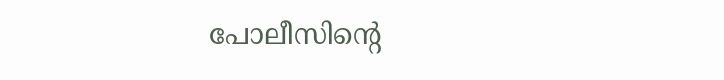പോലീസിന്റെ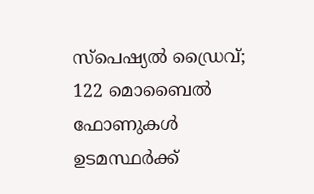സ്‌പെഷ്യല്‍ ഡ്രൈവ്; 122 മൊബൈല്‍ ഫോണുകള്‍ ഉടമസ്ഥര്‍ക്ക്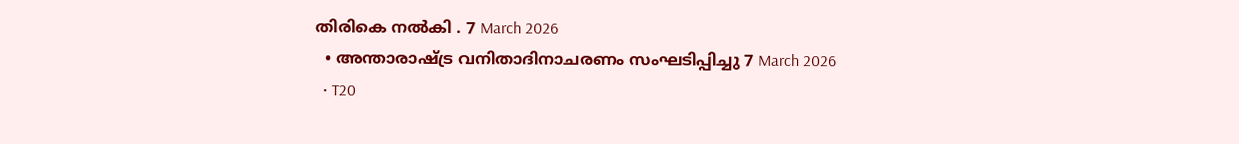തിരികെ നല്‍കി . 7 March 2026
  • അന്താരാഷ്ട്ര വനിതാദിനാചരണം സംഘടിപ്പിച്ചു 7 March 2026
  • T20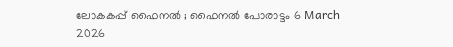ലോകകപ്പ് ഫൈനൽ ; ഫൈനൽ പോരാട്ടം 6 March 2026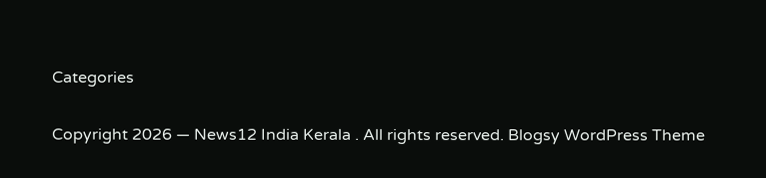Categories

Copyright 2026 — News12 India Kerala . All rights reserved. Blogsy WordPress Theme